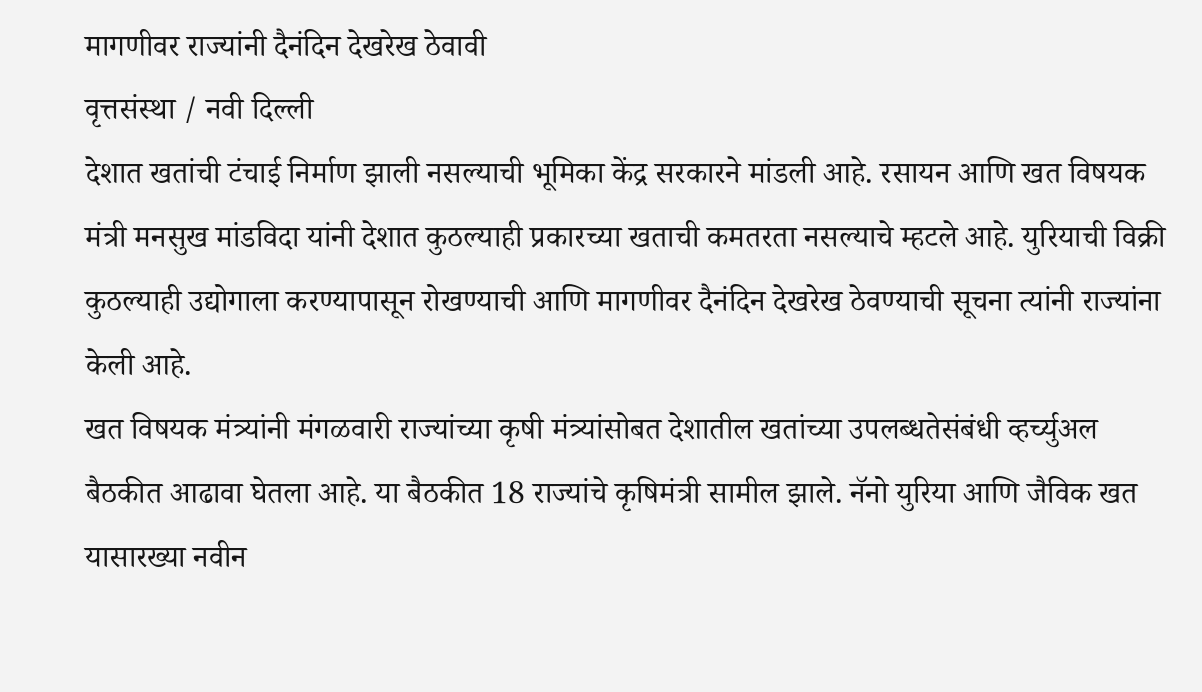मागणीवर राज्यांनी दैनंदिन देखरेख ठेवावी
वृत्तसंस्था / नवी दिल्ली
देशात खतांची टंचाई निर्माण झाली नसल्याची भूमिका केंद्र सरकारने मांडली आहे. रसायन आणि खत विषयक मंत्री मनसुख मांडविदा यांनी देशात कुठल्याही प्रकारच्या खताची कमतरता नसल्याचे म्हटले आहे. युरियाची विक्री कुठल्याही उद्योगाला करण्यापासून रोखण्याची आणि मागणीवर दैनंदिन देखरेख ठेवण्याची सूचना त्यांनी राज्यांना केली आहे.
खत विषयक मंत्र्यांनी मंगळवारी राज्यांच्या कृषी मंत्र्यांसोबत देशातील खतांच्या उपलब्धतेसंबंधी व्हर्च्युअल बैठकीत आढावा घेतला आहे. या बैठकीत 18 राज्यांचे कृषिमंत्री सामील झाले. नॅनो युरिया आणि जैविक खत यासारख्या नवीन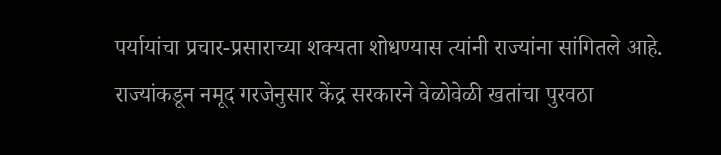पर्यायांचा प्रचार-प्रसाराच्या शक्यता शोधण्यास त्यांनी राज्यांना सांगितले आहे.
राज्यांकडून नमूद गरजेनुसार केंद्र सरकारने वेळोवेळी खतांचा पुरवठा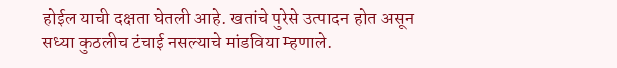होईल याची दक्षता घेतली आहे. खतांचे पुरेसे उत्पादन होत असून सध्या कुठलीच टंचाई नसल्याचे मांडविया म्हणाले.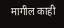मागील काही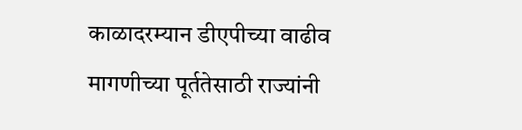काळादरम्यान डीएपीच्या वाढीव मागणीच्या पूर्ततेसाठी राज्यांनी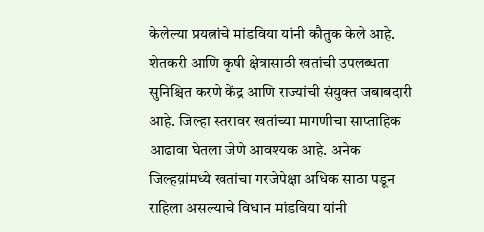केलेल्या प्रयत्नांचे मांडविया यांनी कौतुक केले आहे. शेतकरी आणि कृषी क्षेत्रासाठी खतांची उपलब्धता सुनिश्चित करणे केंद्र आणि राज्यांची संयुक्त जबाबदारी आहे. जिल्हा स्तरावर खतांच्या मागणीचा साप्ताहिक आढावा घेतला जेणे आवश्यक आहे. अनेक जिल्हय़ांमध्ये खतांचा गरजेपेक्षा अधिक साठा पडून राहिला असल्याचे विधान मांडविया यांनी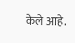केले आहे.